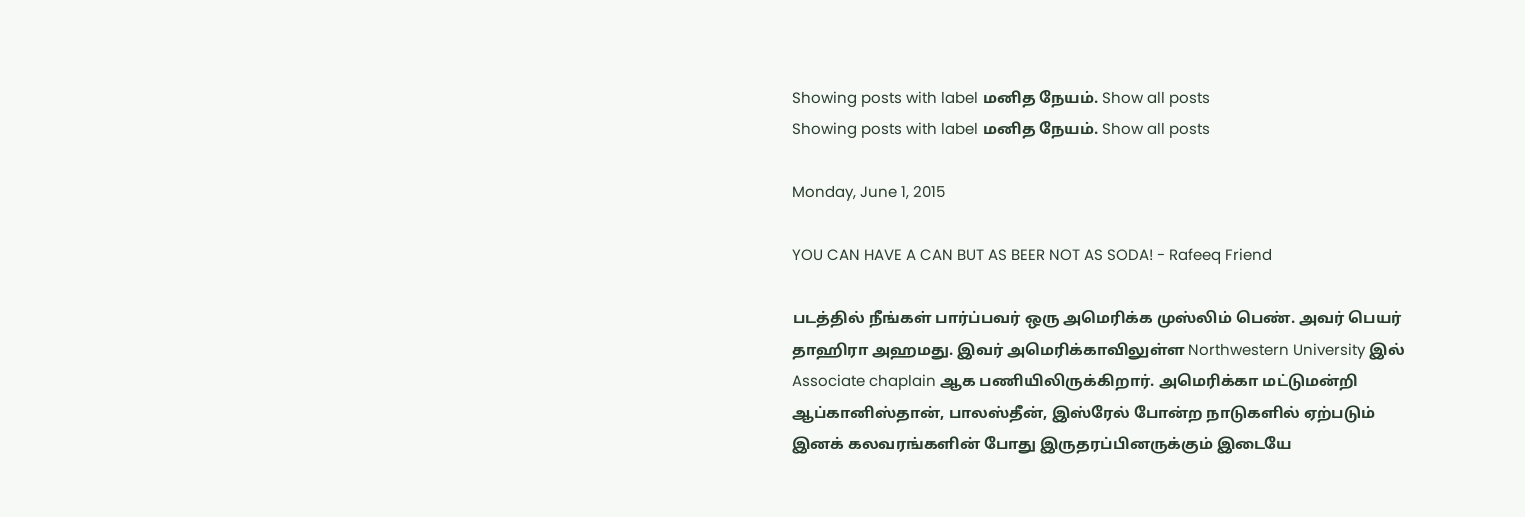Showing posts with label மனித நேயம். Show all posts
Showing posts with label மனித நேயம். Show all posts

Monday, June 1, 2015

YOU CAN HAVE A CAN BUT AS BEER NOT AS SODA! - Rafeeq Friend

படத்தில் நீங்கள் பார்ப்பவர் ஒரு அமெரிக்க முஸ்லிம் பெண். அவர் பெயர் தாஹிரா அஹமது. இவர் அமெரிக்காவிலுள்ள Northwestern University இல் Associate chaplain ஆக பணியிலிருக்கிறார். அமெரிக்கா மட்டுமன்றி ஆப்கானிஸ்தான், பாலஸ்தீன், இஸ்ரேல் போன்ற நாடுகளில் ஏற்படும் இனக் கலவரங்களின் போது இருதரப்பினருக்கும் இடையே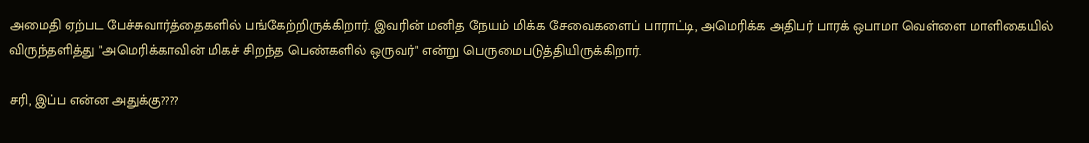அமைதி ஏற்பட பேச்சுவார்த்தைகளில் பங்கேற்றிருக்கிறார். இவரின் மனித நேயம் மிக்க சேவைகளைப் பாராட்டி, அமெரிக்க அதிபர் பாரக் ஒபாமா வெள்ளை மாளிகையில் விருந்தளித்து "அமெரிக்காவின் மிகச் சிறந்த பெண்களில் ஒருவர்" என்று பெருமைபடுத்தியிருக்கிறார்.

சரி, இப்ப என்ன அதுக்கு????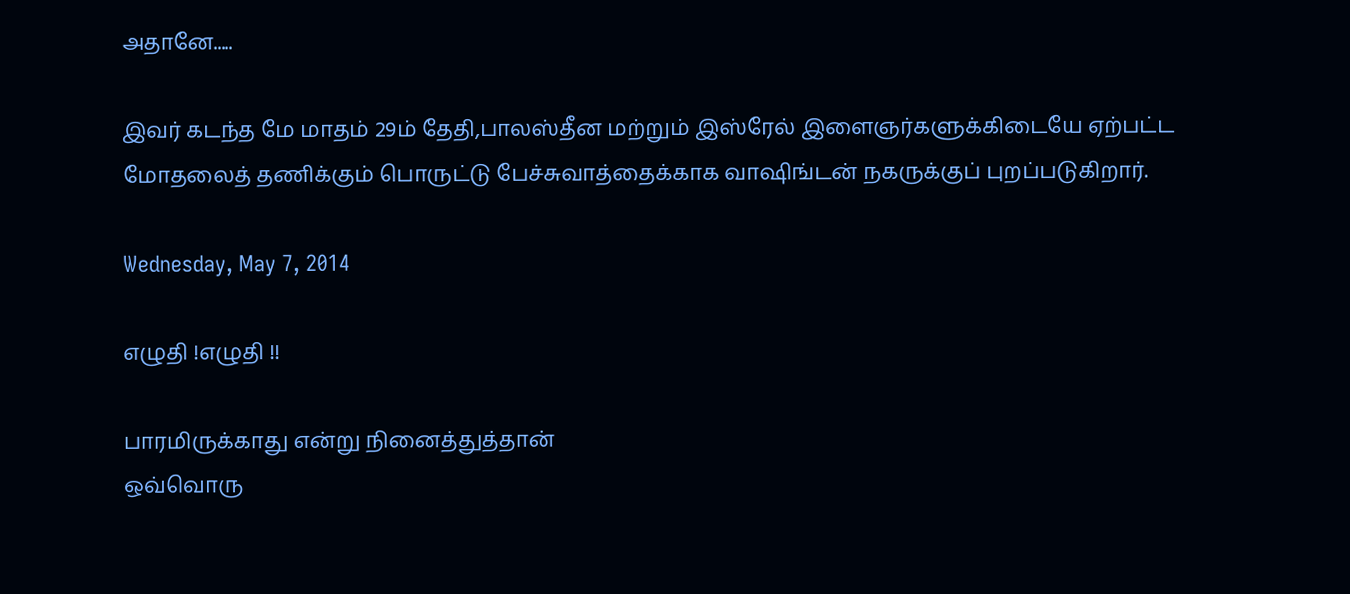அதானே.....

இவர் கடந்த மே மாதம் 29ம் தேதி,பாலஸ்தீன மற்றும் இஸ்ரேல் இளைஞர்களுக்கிடையே ஏற்பட்ட மோதலைத் தணிக்கும் பொருட்டு பேச்சுவாத்தைக்காக வாஷிங்டன் நகருக்குப் புறப்படுகிறார்.

Wednesday, May 7, 2014

எழுதி !எழுதி !!

பாரமிருக்காது என்று நினைத்துத்தான்
ஒவ்வொரு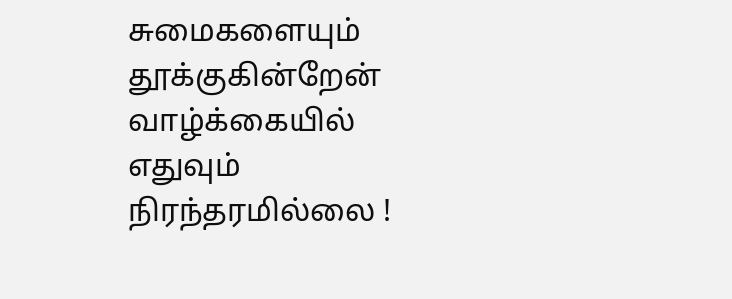சுமைகளையும் தூக்குகின்றேன்
வாழ்க்கையில் எதுவும் நிரந்தரமில்லை !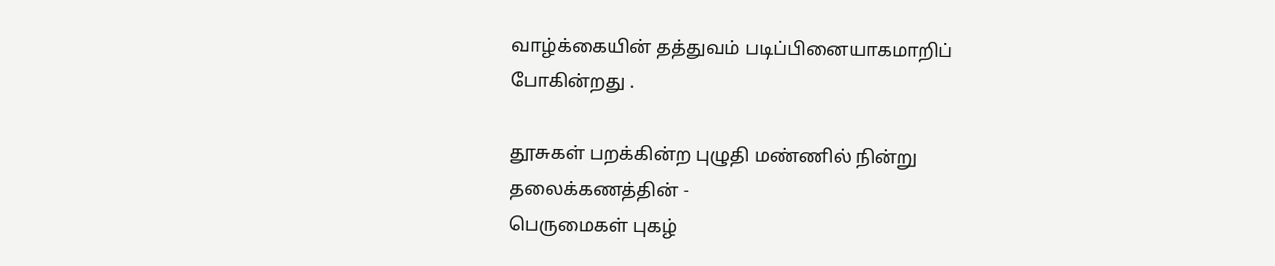வாழ்க்கையின் தத்துவம் படிப்பினையாகமாறிப் போகின்றது .

தூசுகள் பறக்கின்ற புழுதி மண்ணில் நின்று
தலைக்கணத்தின் -
பெருமைகள் புகழ்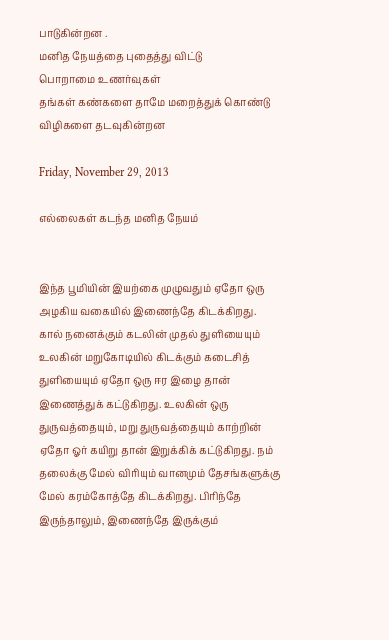பாடுகின்றன .
மனித நேயத்தை புதைத்து விட்டு
பொறாமை உணர்வுகள்
தங்கள் கண்களை தாமே மறைத்துக் கொண்டு விழிகளை தடவுகின்றன

Friday, November 29, 2013

எல்லைகள் கடந்த மனித நேயம்


இந்த பூமியின் இயற்கை முழுவதும் ஏதோ ஒரு அழகிய வகையில் இணைந்தே கிடக்கிறது. கால் நனைக்கும் கடலின் முதல் துளியையும் உலகின் மறுகோடியில் கிடக்கும் கடைசித் துளியையும் ஏதோ ஒரு ஈர இழை தான் இணைத்துக் கட்டுகிறது. உலகின் ஒரு துருவத்தையும், மறு துருவத்தையும் காற்றின் ஏதோ ஓர் கயிறு தான் இறுக்கிக் கட்டுகிறது. நம் தலைக்கு மேல் விரியும் வானமும் தேசங்களுக்கு மேல் கரம்கோத்தே கிடக்கிறது. பிரிந்தே இருந்தாலும், இணைந்தே இருக்கும்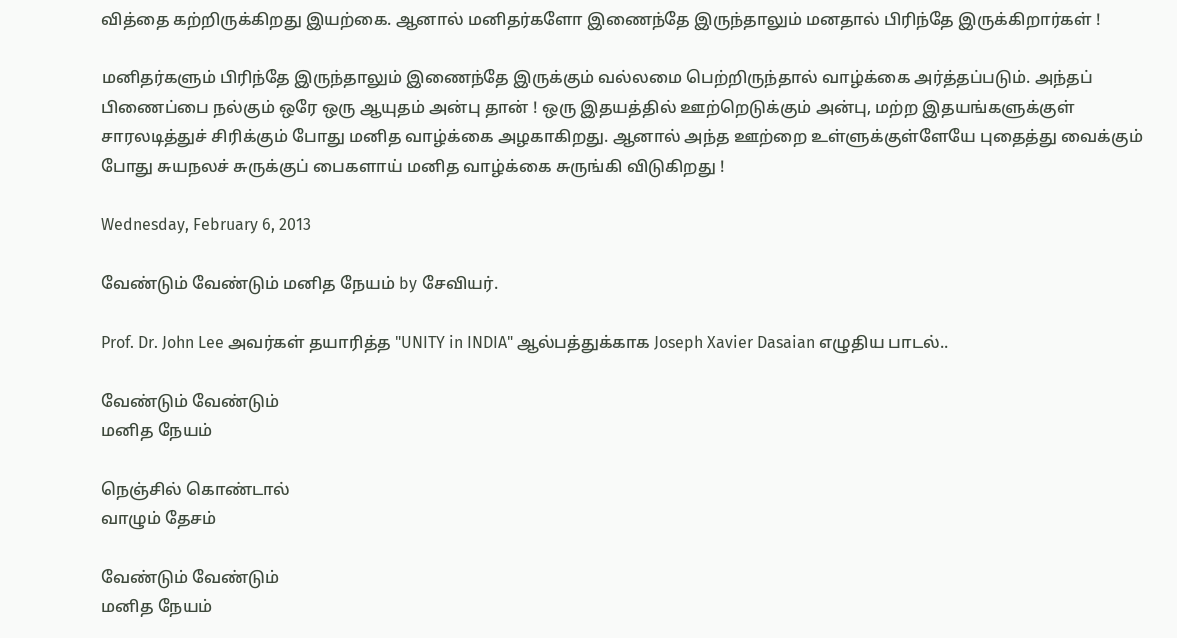வித்தை கற்றிருக்கிறது இயற்கை. ஆனால் மனிதர்களோ இணைந்தே இருந்தாலும் மனதால் பிரிந்தே இருக்கிறார்கள் !

மனிதர்களும் பிரிந்தே இருந்தாலும் இணைந்தே இருக்கும் வல்லமை பெற்றிருந்தால் வாழ்க்கை அர்த்தப்படும். அந்தப் பிணைப்பை நல்கும் ஒரே ஒரு ஆயுதம் அன்பு தான் ! ஒரு இதயத்தில் ஊற்றெடுக்கும் அன்பு, மற்ற இதயங்களுக்குள் சாரலடித்துச் சிரிக்கும் போது மனித வாழ்க்கை அழகாகிறது. ஆனால் அந்த ஊற்றை உள்ளுக்குள்ளேயே புதைத்து வைக்கும் போது சுயநலச் சுருக்குப் பைகளாய் மனித வாழ்க்கை சுருங்கி விடுகிறது !

Wednesday, February 6, 2013

வேண்டும் வேண்டும் மனித நேயம் by சேவியர்.

Prof. Dr. John Lee அவர்கள் தயாரித்த "UNITY in INDIA" ஆல்பத்துக்காக Joseph Xavier Dasaian எழுதிய பாடல்..

வேண்டும் வேண்டும்
மனித நேயம்

நெஞ்சில் கொண்டால்
வாழும் தேசம்

வேண்டும் வேண்டும்
மனித நேயம்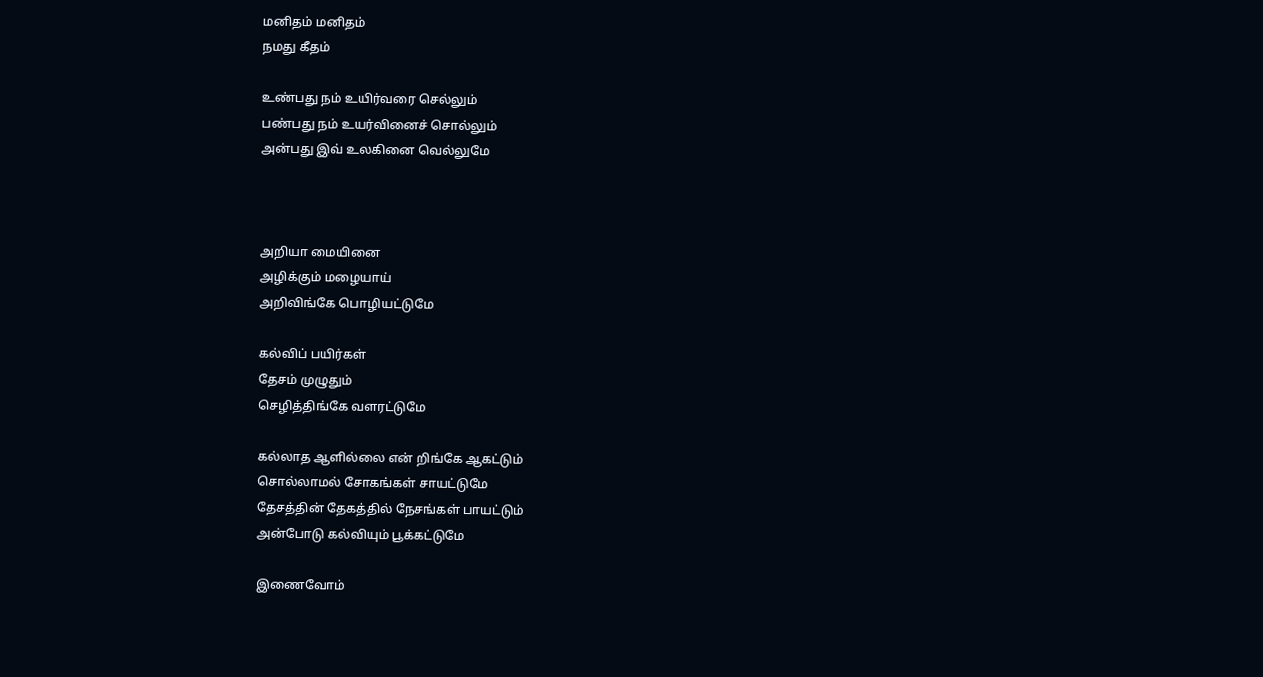மனிதம் மனிதம்
நமது கீதம்

உண்பது நம் உயிர்வரை செல்லும்
பண்பது நம் உயர்வினைச் சொல்லும்
அன்பது இவ் உலகினை வெல்லுமே



அறியா மையினை
அழிக்கும் மழையாய்
அறிவிங்கே பொழியட்டுமே

கல்விப் பயிர்கள்
தேசம் முழுதும்
செழித்திங்கே வளரட்டுமே

கல்லாத ஆளில்லை என் றிங்கே ஆகட்டும்
சொல்லாமல் சோகங்கள் சாயட்டுமே
தேசத்தின் தேகத்தில் நேசங்கள் பாயட்டும்
அன்போடு கல்வியும் பூக்கட்டுமே

இணைவோம்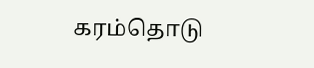கரம்தொடு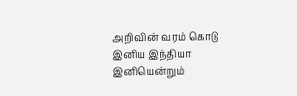அறிவின் வரம் கொடு
இனிய இந்தியா இனியென்றும்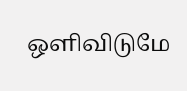ஒளிவிடுமே